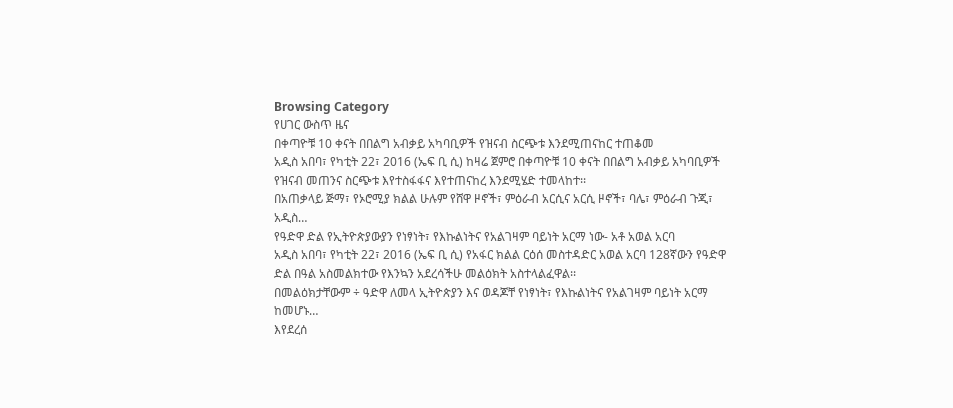Browsing Category
የሀገር ውስጥ ዜና
በቀጣዮቹ 10 ቀናት በበልግ አብቃይ አካባቢዎች የዝናብ ስርጭቱ እንደሚጠናከር ተጠቆመ
አዲስ አበባ፣ የካቲት 22፣ 2016 (ኤፍ ቢ ሲ) ከዛሬ ጀምሮ በቀጣዮቹ 10 ቀናት በበልግ አብቃይ አካባቢዎች የዝናብ መጠንና ስርጭቱ እየተስፋፋና እየተጠናከረ እንደሚሄድ ተመላከተ፡፡
በአጠቃላይ ጅማ፣ የኦሮሚያ ክልል ሁሉም የሸዋ ዞኖች፣ ምዕራብ አርሲና አርሲ ዞኖች፣ ባሌ፣ ምዕራብ ጉጂ፣ አዲስ…
የዓድዋ ድል የኢትዮጵያውያን የነፃነት፣ የእኩልነትና የአልገዛም ባይነት አርማ ነው- አቶ አወል አርባ
አዲስ አበባ፣ የካቲት 22፣ 2016 (ኤፍ ቢ ሲ) የአፋር ክልል ርዕሰ መስተዳድር አወል አርባ 128ኛውን የዓድዋ ድል በዓል አስመልክተው የእንኳን አደረሳችሁ መልዕክት አስተላልፈዋል፡፡
በመልዕክታቸውም ÷ ዓድዋ ለመላ ኢትዮጵያን እና ወዳጆቸ የነፃነት፣ የእኩልነትና የአልገዛም ባይነት አርማ ከመሆኑ…
እየደረሰ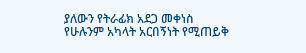ያለውን የትራፊክ አደጋ መቀነስ የሁሉንም አካላት አርበኝነት የሚጠይቅ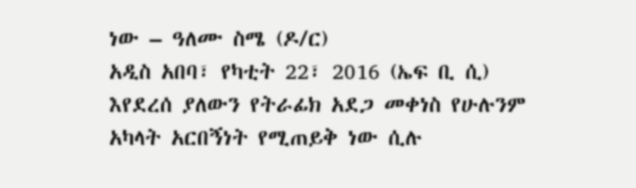ነው – ዓለሙ ስሜ (ዶ/ር)
አዲስ አበባ፣ የካቲት 22፣ 2016 (ኤፍ ቢ ሲ) እየደረሰ ያለውን የትራፊክ አደጋ መቀነስ የሁሉንም አካላት አርበኝነት የሚጠይቅ ነው ሲሉ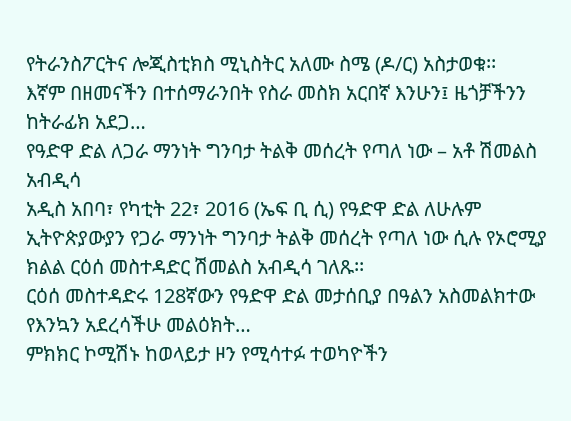የትራንስፖርትና ሎጂስቲክስ ሚኒስትር አለሙ ስሜ (ዶ/ር) አስታወቁ፡፡
እኛም በዘመናችን በተሰማራንበት የስራ መስክ አርበኛ እንሁን፤ ዜጎቻችንን ከትራፊክ አደጋ…
የዓድዋ ድል ለጋራ ማንነት ግንባታ ትልቅ መሰረት የጣለ ነው – አቶ ሽመልስ አብዲሳ
አዲስ አበባ፣ የካቲት 22፣ 2016 (ኤፍ ቢ ሲ) የዓድዋ ድል ለሁሉም ኢትዮጵያውያን የጋራ ማንነት ግንባታ ትልቅ መሰረት የጣለ ነው ሲሉ የኦሮሚያ ክልል ርዕሰ መስተዳድር ሽመልስ አብዲሳ ገለጹ፡፡
ርዕሰ መስተዳድሩ 128ኛውን የዓድዋ ድል መታሰቢያ በዓልን አስመልክተው የእንኳን አደረሳችሁ መልዕክት…
ምክክር ኮሚሽኑ ከወላይታ ዞን የሚሳተፉ ተወካዮችን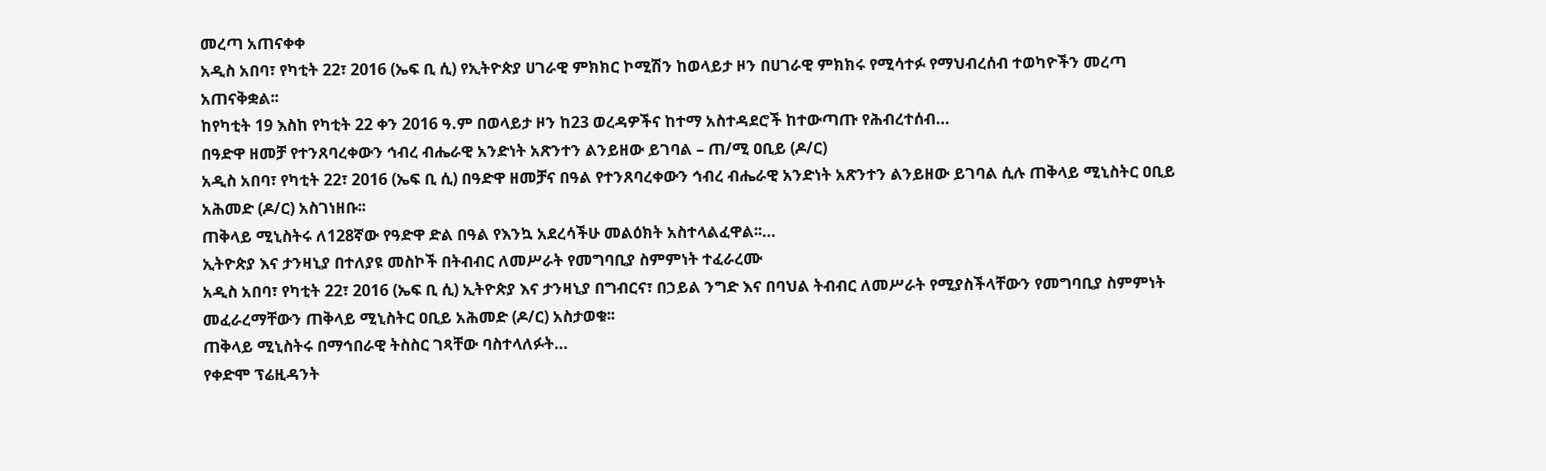መረጣ አጠናቀቀ
አዲስ አበባ፣ የካቲት 22፣ 2016 (ኤፍ ቢ ሲ) የኢትዮጵያ ሀገራዊ ምክክር ኮሚሽን ከወላይታ ዞን በሀገራዊ ምክክሩ የሚሳተፉ የማህብረሰብ ተወካዮችን መረጣ አጠናቅቋል፡፡
ከየካቲት 19 እስከ የካቲት 22 ቀን 2016 ዓ.ም በወላይታ ዞን ከ23 ወረዳዎችና ከተማ አስተዳደሮች ከተውጣጡ የሕብረተሰብ…
በዓድዋ ዘመቻ የተንጸባረቀውን ኅብረ ብሔራዊ አንድነት አጽንተን ልንይዘው ይገባል – ጠ/ሚ ዐቢይ (ዶ/ር)
አዲስ አበባ፣ የካቲት 22፣ 2016 (ኤፍ ቢ ሲ) በዓድዋ ዘመቻና በዓል የተንጸባረቀውን ኅብረ ብሔራዊ አንድነት አጽንተን ልንይዘው ይገባል ሲሉ ጠቅላይ ሚኒስትር ዐቢይ አሕመድ (ዶ/ር) አስገነዘቡ፡፡
ጠቅላይ ሚኒስትሩ ለ128ኛው የዓድዋ ድል በዓል የእንኳ አደረሳችሁ መልዕክት አስተላልፈዋል፡፡…
ኢትዮጵያ እና ታንዛኒያ በተለያዩ መስኮች በትብብር ለመሥራት የመግባቢያ ስምምነት ተፈራረሙ
አዲስ አበባ፣ የካቲት 22፣ 2016 (ኤፍ ቢ ሲ) ኢትዮጵያ እና ታንዛኒያ በግብርና፣ በኃይል ንግድ እና በባህል ትብብር ለመሥራት የሚያስችላቸውን የመግባቢያ ስምምነት መፈራረማቸውን ጠቅላይ ሚኒስትር ዐቢይ አሕመድ (ዶ/ር) አስታወቁ፡፡
ጠቅላይ ሚኒስትሩ በማኅበራዊ ትስስር ገጻቸው ባስተላለፉት…
የቀድሞ ፕሬዚዳንት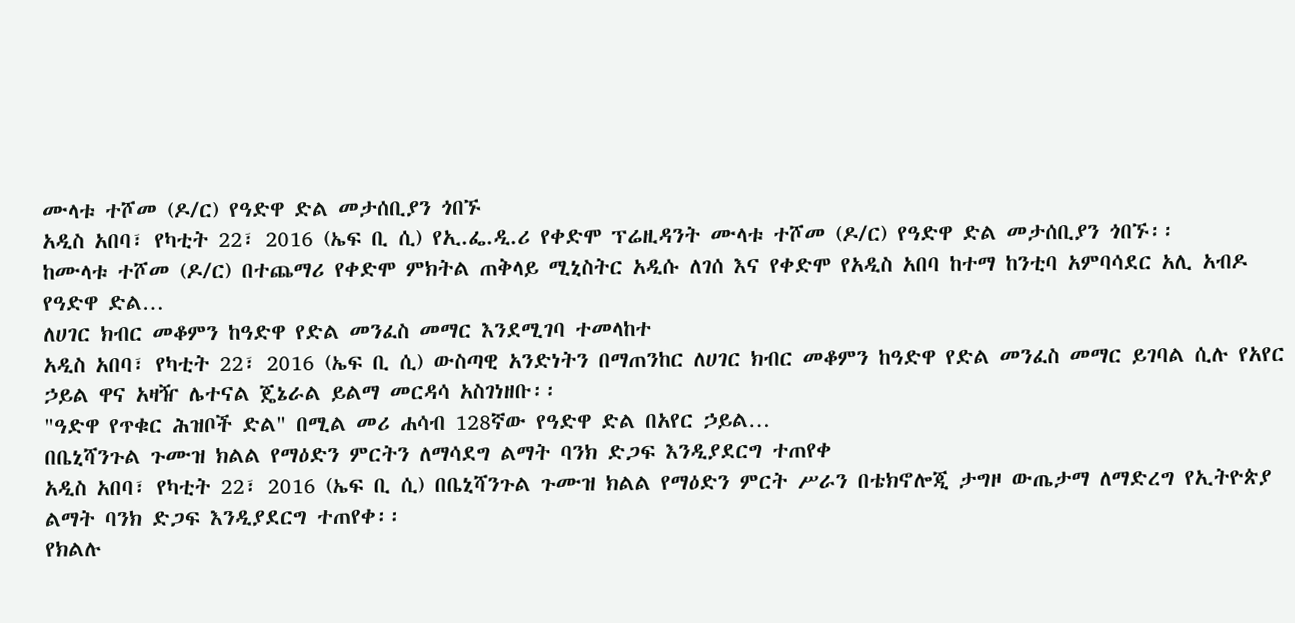ሙላቱ ተሾመ (ዶ/ር) የዓድዋ ድል መታሰቢያን ጎበኙ
አዲስ አበባ፣ የካቲት 22፣ 2016 (ኤፍ ቢ ሲ) የኢ.ፌ.ዲ.ሪ የቀድሞ ፕሬዚዳንት ሙላቱ ተሾመ (ዶ/ር) የዓድዋ ድል መታሰቢያን ጎበኙ፡፡
ከሙላቱ ተሾመ (ዶ/ር) በተጨማሪ የቀድሞ ምክትል ጠቅላይ ሚኒስትር አዲሱ ለገሰ እና የቀድሞ የአዲስ አበባ ከተማ ከንቲባ አምባሳደር አሊ አብዶ የዓድዋ ድል…
ለሀገር ክብር መቆምን ከዓድዋ የድል መንፈስ መማር እንደሚገባ ተመላከተ
አዲስ አበባ፣ የካቲት 22፣ 2016 (ኤፍ ቢ ሲ) ውስጣዊ አንድነትን በማጠንከር ለሀገር ክብር መቆምን ከዓድዋ የድል መንፈስ መማር ይገባል ሲሉ የአየር ኃይል ዋና አዛዥ ሌተናል ጄኔራል ይልማ መርዳሳ አስገነዘቡ፡፡
"ዓድዋ የጥቁር ሕዝቦች ድል" በሚል መሪ ሐሳብ 128ኛው የዓድዋ ድል በአየር ኃይል…
በቤኒሻንጉል ጉሙዝ ክልል የማዕድን ምርትን ለማሳደግ ልማት ባንክ ድጋፍ እንዲያደርግ ተጠየቀ
አዲስ አበባ፣ የካቲት 22፣ 2016 (ኤፍ ቢ ሲ) በቤኒሻንጉል ጉሙዝ ክልል የማዕድን ምርት ሥራን በቴክኖሎጂ ታግዞ ውጤታማ ለማድረግ የኢትዮጵያ ልማት ባንክ ድጋፍ እንዲያደርግ ተጠየቀ፡፡
የክልሉ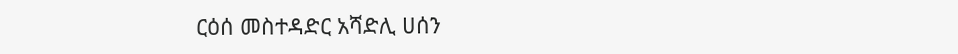ርዕሰ መስተዳድር አሻድሊ ሀሰን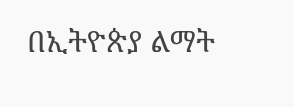በኢትዮጵያ ልማት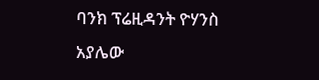ባንክ ፕሬዚዳንት ዮሃንስ አያሌው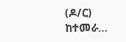(ዶ/ር) ከተመራ…